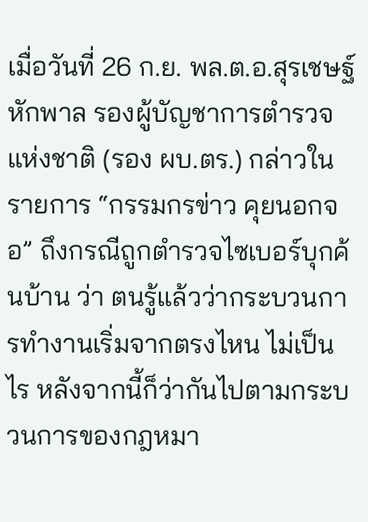เมื่อวันที่ 26 ก.ย. พล.ต.อ.สุรเชษฐ์ หักพาล รองผู้บัญชาการตำรวจแห่งชาติ (รอง ผบ.ตร.) กล่าวในรายการ “กรรมกรข่าว คุยนอกจอ” ถึงกรณีถูกตำรวจไซเบอร์บุกค้นบ้าน ว่า ตนรู้แล้วว่ากระบวนการทำงานเริ่มจากตรงไหน ไม่เป็นไร หลังจากนี้ก็ว่ากันไปตามกระบวนการของกฎหมา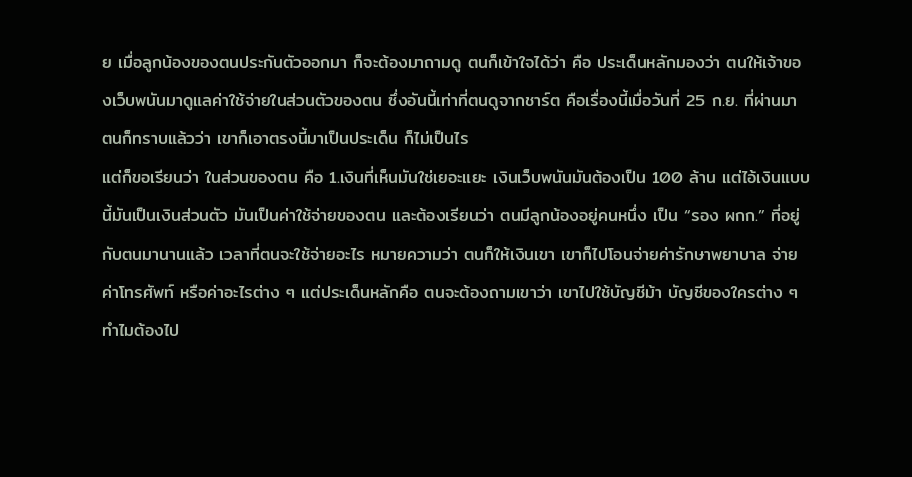ย เมื่อลูกน้องของตนประกันตัวออกมา ก็จะต้องมาถามดู ตนก็เข้าใจได้ว่า คือ ประเด็นหลักมองว่า ตนให้เจ้าของเว็บพนันมาดูแลค่าใช้จ่ายในส่วนตัวของตน ซึ่งอันนี้เท่าที่ตนดูจากชาร์ต คือเรื่องนี้เมื่อวันที่ 25 ก.ย. ที่ผ่านมา ตนก็ทราบแล้วว่า เขาก็เอาตรงนี้มาเป็นประเด็น ก็ไม่เป็นไร
แต่ก็ขอเรียนว่า ในส่วนของตน คือ 1.เงินที่เห็นมันใช่เยอะแยะ เงินเว็บพนันมันต้องเป็น 100 ล้าน แต่ไอ้เงินแบบนี้มันเป็นเงินส่วนตัว มันเป็นค่าใช้จ่ายของตน และต้องเรียนว่า ตนมีลูกน้องอยู่คนหนึ่ง เป็น “รอง ผกก.” ที่อยู่กับตนมานานแล้ว เวลาที่ตนจะใช้จ่ายอะไร หมายความว่า ตนก็ให้เงินเขา เขาก็ไปโอนจ่ายค่ารักษาพยาบาล จ่ายค่าโทรศัพท์ หรือค่าอะไรต่าง ๆ แต่ประเด็นหลักคือ ตนจะต้องถามเขาว่า เขาไปใช้บัญชีม้า บัญชีของใครต่าง ๆ ทำไมต้องไป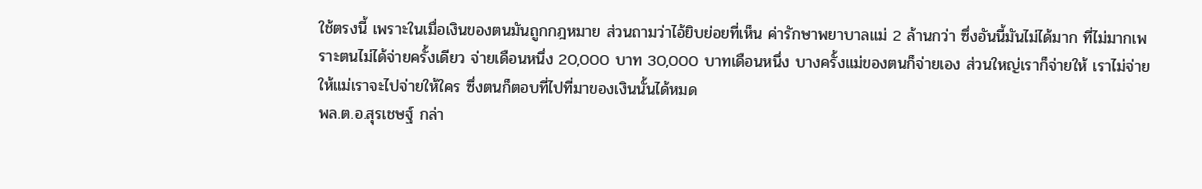ใช้ตรงนี้ เพราะในเมื่อเงินของตนมันถูกกฎหมาย ส่วนถามว่าไอ้ยิบย่อยที่เห็น ค่ารักษาพยาบาลแม่ 2 ล้านกว่า ซึ่งอันนี้มันไม่ได้มาก ที่ไม่มากเพราะตนไม่ได้จ่ายครั้งเดียว จ่ายเดือนหนึ่ง 20,000 บาท 30,000 บาทเดือนหนึ่ง บางครั้งแม่ของตนก็จ่ายเอง ส่วนใหญ่เราก็จ่ายให้ เราไม่จ่ายให้แม่เราจะไปจ่ายให้ใคร ซึ่งตนก็ตอบที่ไปที่มาของเงินนั้นได้หมด
พล.ต.อ.สุรเชษฐ์ กล่า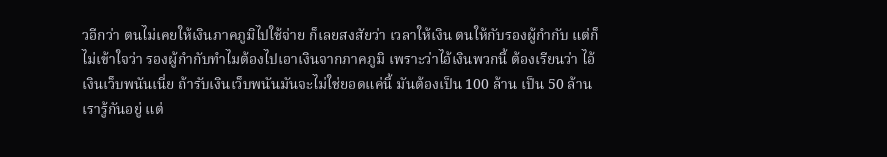วอีกว่า ตนไม่เคยให้เงินภาคภูมิไปใช้จ่าย ก็เลยสงสัยว่า เวลาให้เงิน ตนให้กับรองผู้กำกับ แต่ก็ไม่เข้าใจว่า รองผู้กำกับทำไมต้องไปเอาเงินจากภาคภูมิ เพราะว่าไอ้เงินพวกนี้ ต้องเรียนว่า ไอ้เงินเว็บพนันเนี่ย ถ้ารับเงินเว็บพนันมันจะไม่ใช่ยอดแค่นี้ มันต้องเป็น 100 ล้าน เป็น 50 ล้าน เรารู้กันอยู่ แต่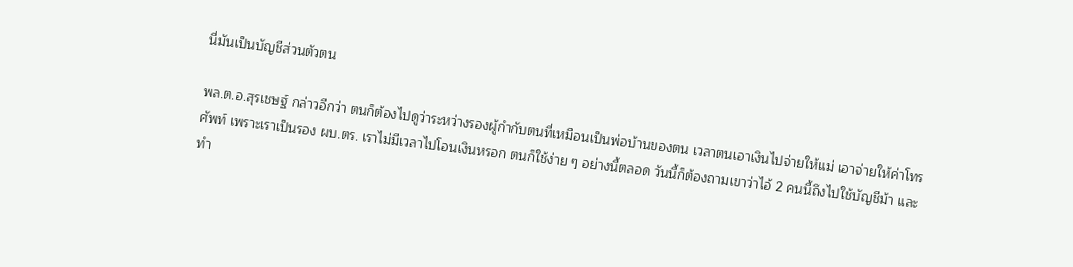นี่มันเป็นบัญชีส่วนตัวตน

พล.ต.อ.สุรเชษฐ์ กล่าวอีกว่า ตนก็ต้องไปดูว่าระหว่างรองผู้กำกับตนที่เหมือนเป็นพ่อบ้านของตน เวลาตนเอาเงินไปจ่ายให้แม่ เอาจ่ายให้ค่าโทรศัพท์ เพราะเราเป็นรอง ผบ.ตร. เราไม่มีเวลาไปโอนเงินหรอก ตนก็ใช้ง่าย ๆ อย่างนี้ตลอด วันนี้ก็ต้องถามเขาว่าไอ้ 2 คนนี้ถึงไปใช้บัญชีม้า และทำ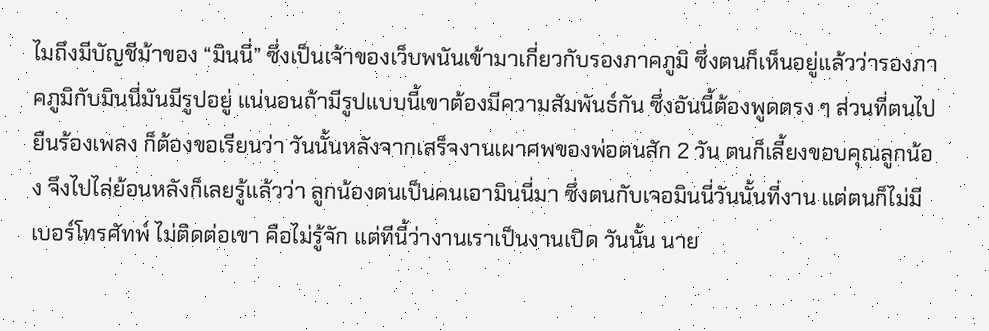ไมถึงมีบัญชีม้าของ “มินนี่” ซึ่งเป็นเจ้าของเว็บพนันเข้ามาเกี่ยวกับรองภาคภูมิ ซึ่งตนก็เห็นอยู่แล้วว่ารองภาคภูมิกับมินนี่มันมีรูปอยู่ แน่นอนถ้ามีรูปแบบนี้เขาต้องมีความสัมพันธ์กัน ซึ่งอันนี้ต้องพูดตรง ๆ ส่วนที่ตนไปยืนร้องเพลง ก็ต้องขอเรียนว่า วันนั้นหลังจากเสร็จงานเผาศพของพ่อตนสัก 2 วัน ตนก็เลี้ยงขอบคุณลูกน้อง จึงไปไล่ย้อนหลังก็เลยรู้แล้วว่า ลูกน้องตนเป็นคนเอามินนี่มา ซึ่งตนกับเจอมินนี่วันนั้นที่งาน แต่ตนก็ไม่มีเบอร์โทรศัทพ์ ไม่ติดต่อเขา คือไม่รู้จัก แต่ทีนี้ว่างานเราเป็นงานเปิด วันนั้น นาย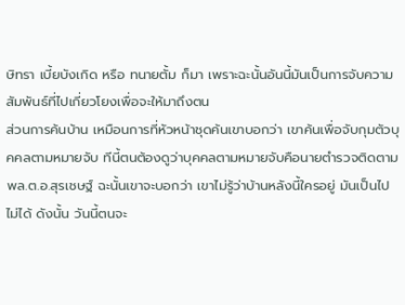ษิทรา เบี้ยบังเกิด หรือ ทนายตั้ม ก็มา เพราะฉะนั้นอันนี้มันเป็นการจับความสัมพันธ์ที่ไปเกี่ยวโยงเพื่อจะให้มาถึงตน
ส่วนการค้นบ้าน เหมือนการที่หัวหน้าชุดค้นเขาบอกว่า เขาค้นเพื่อจับกุมตัวบุคคลตามหมายจับ ทีนี้ตนต้องดูว่าบุคคลตามหมายจับคือนายตำรวจติดตาม พล.ต.อ.สุรเชษฐ์ ฉะนั้นเขาจะบอกว่า เขาไม่รู้ว่าบ้านหลังนี้ใครอยู่ มันเป็นไปไม่ได้ ดังนั้น วันนี้ตนจะ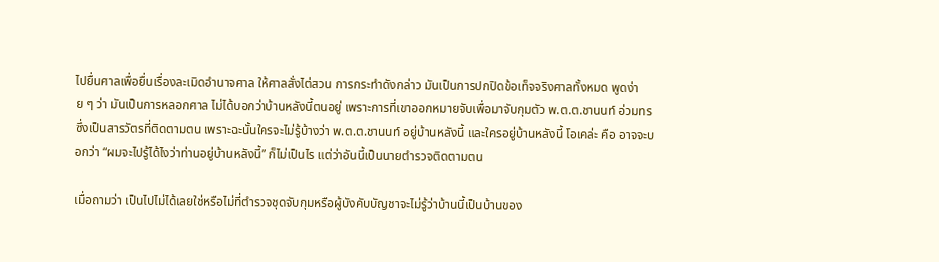ไปยื่นศาลเพื่อยื่นเรื่องละเมิดอำนาจศาล ให้ศาลสั่งไต่สวน การกระทำดังกล่าว มันเป็นการปกปิดข้อเท็จจริงศาลทั้งหมด พูดง่าย ๆ ว่า มันเป็นการหลอกศาล ไม่ได้บอกว่าบ้านหลังนี้ตนอยู่ เพราะการที่เขาออกหมายจับเพื่อมาจับกุมตัว พ.ต.ต.ชานนท์ อ่วมทร ซึ่งเป็นสารวัตรที่ติดตามตน เพราะฉะนั้นใครจะไม่รู้บ้างว่า พ.ต.ต.ชานนท์ อยู่บ้านหลังนี้ และใครอยู่บ้านหลังนี้ โอเคล่ะ คือ อาจจะบอกว่า “ผมจะไปรู้ได้ไงว่าท่านอยู่บ้านหลังนี้” ก็ไม่เป็นไร แต่ว่าอันนี้เป็นนายตำรวจติดตามตน

เมื่อถามว่า เป็นไปไม่ได้เลยใช่หรือไม่ที่ตำรวจชุดจับกุมหรือผู้บังคับบัญชาจะไม่รู้ว่าบ้านนี้เป็นบ้านของ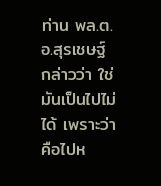ท่าน พล.ต.อ.สุรเชษฐ์ กล่าวว่า ใช่ มันเป็นไปไม่ได้ เพราะว่าคือไปห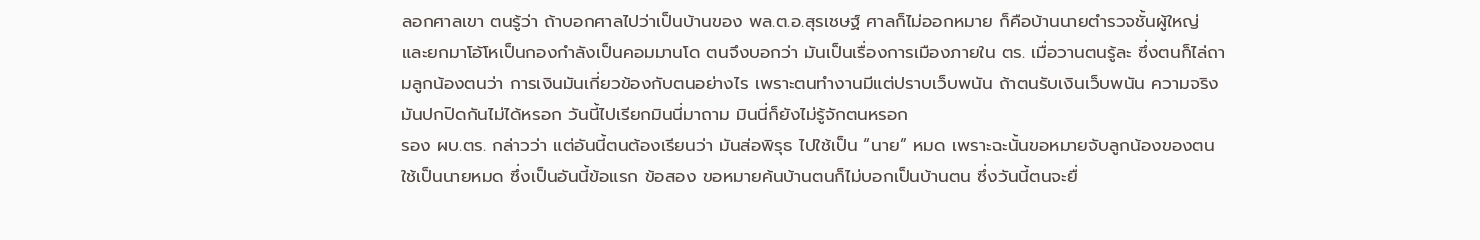ลอกศาลเขา ตนรู้ว่า ถ้าบอกศาลไปว่าเป็นบ้านของ พล.ต.อ.สุรเชษฐ์ ศาลก็ไม่ออกหมาย ก็คือบ้านนายตำรวจชั้นผู้ใหญ่ และยกมาโอ้โหเป็นกองกำลังเป็นคอมมานโด ตนจึงบอกว่า มันเป็นเรื่องการเมืองภายใน ตร. เมื่อวานตนรู้ละ ซึ่งตนก็ไล่ถามลูกน้องตนว่า การเงินมันเกี่ยวข้องกับตนอย่างไร เพราะตนทำงานมีแต่ปราบเว็บพนัน ถ้าตนรับเงินเว็บพนัน ความจริงมันปกปิดกันไม่ได้หรอก วันนี้ไปเรียกมินนี่มาถาม มินนี่ก็ยังไม่รู้จักตนหรอก
รอง ผบ.ตร. กล่าวว่า แต่อันนี้ตนต้องเรียนว่า มันส่อพิรุธ ไปใช้เป็น “นาย” หมด เพราะฉะนั้นขอหมายจับลูกน้องของตน ใช้เป็นนายหมด ซึ่งเป็นอันนี้ข้อแรก ข้อสอง ขอหมายค้นบ้านตนก็ไม่บอกเป็นบ้านตน ซึ่งวันนี้ตนจะยื่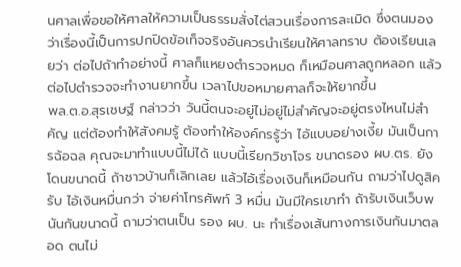นศาลเพื่อขอให้ศาลให้ความเป็นธรรมสั่งไต่สวนเรื่องการละเมิด ซึ่งตนมองว่าเรื่องนี้เป็นการปกปิดข้อเท็จจริงอันควรนำเรียนให้ศาลทราบ ต้องเรียนเลยว่า ต่อไปถ้าทำอย่างนี้ ศาลก็แหยงตำรวจหมด ก็เหมือนศาลถูกหลอก แล้วต่อไปตำรวจจะทำงานยากขึ้น เวลาไปขอหมายศาลก็จะให้ยากขึ้น
พล.ต.อ.สุรเชษฐ์ กล่าวว่า วันนี้ตนจะอยู่ไม่อยู่ไม่สำคัญจะอยู่ตรงไหนไม่สำคัญ แต่ต้องทำให้สังคมรู้ ต้องทำให้องค์กรรู้ว่า ไอ้แบบอย่างเงี้ย มันเป็นการฉ้อฉล คุณจะมาทำแบบนี้ไม่ได้ แบบนี้เรียกวิชาโจร ขนาดรอง ผบ.ตร. ยังโดนขนาดนี้ ถ้าชาวบ้านก็เลิกเลย แล้วไอ้เรื่องเงินก็เหมือนกัน ถามว่าไปดูสิครับ ไอ้เงินหมื่นกว่า จ่ายค่าโทรศัพท์ 3 หมื่น มันมีใครเขาทำ ถ้ารับเงินเว็บพนันกันขนาดนี้ ถามว่าตนเป็น รอง ผบ. นะ ทำเรื่องเส้นทางการเงินกันมาตลอด ตนไม่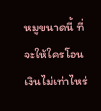หมูขนาดนี้ ที่จะให้ใครโอนเงินไม่เท่าไหร่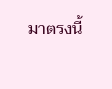มาตรงนี้